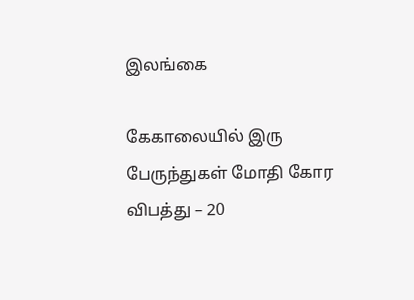இலங்கை

கேகாலையில் இரு பேருந்துகள் மோதி கோர விபத்து – 20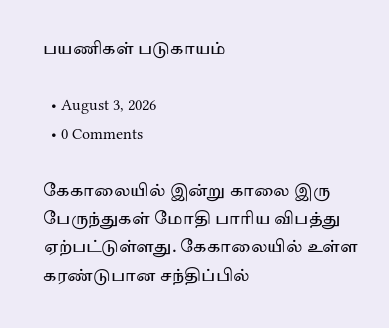பயணிகள் படுகாயம்

  • August 3, 2026
  • 0 Comments

கேகாலையில் இன்று காலை இரு பேருந்துகள் மோதி பாரிய விபத்து ஏற்பட்டுள்ளது. கேகாலையில் உள்ள கரண்டுபான சந்திப்பில்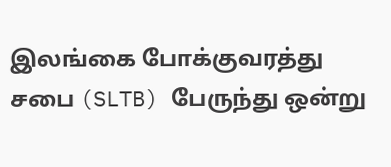இலங்கை போக்குவரத்து சபை (SLTB) பேருந்து ஒன்று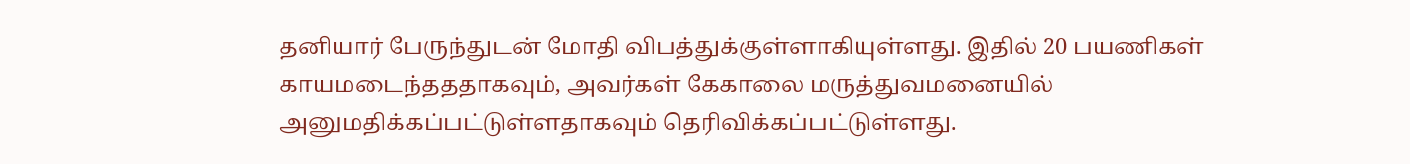தனியார் பேருந்துடன் மோதி விபத்துக்குள்ளாகியுள்ளது. இதில் 20 பயணிகள் காயமடைந்தததாகவும், அவர்கள் கேகாலை மருத்துவமனையில் அனுமதிக்கப்பட்டுள்ளதாகவும் தெரிவிக்கப்பட்டுள்ளது.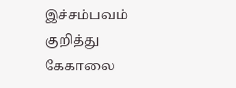இச்சம்பவம் குறித்து கேகாலை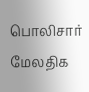பொலிசார் மேலதிக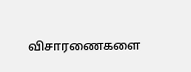விசாரணைகளை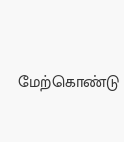மேற்கொண்டு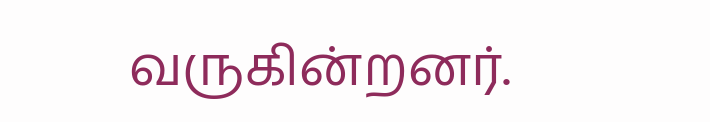வருகின்றனர்.